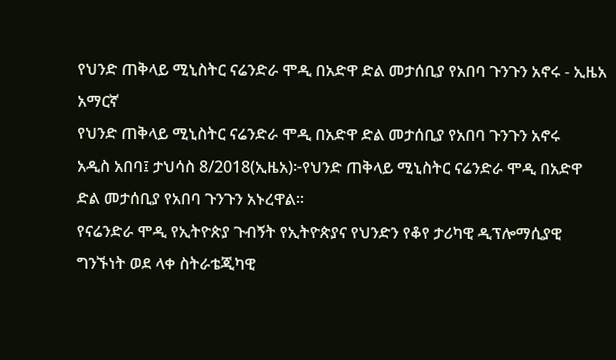የህንድ ጠቅላይ ሚኒስትር ናሬንድራ ሞዲ በአድዋ ድል መታሰቢያ የአበባ ጉንጉን አኖሩ - ኢዜአ አማርኛ
የህንድ ጠቅላይ ሚኒስትር ናሬንድራ ሞዲ በአድዋ ድል መታሰቢያ የአበባ ጉንጉን አኖሩ
አዲስ አበባ፤ ታህሳስ 8/2018(ኢዜአ)፦የህንድ ጠቅላይ ሚኒስትር ናሬንድራ ሞዲ በአድዋ ድል መታሰቢያ የአበባ ጉንጉን አኑረዋል።
የናሬንድራ ሞዲ የኢትዮጵያ ጉብኝት የኢትዮጵያና የህንድን የቆየ ታሪካዊ ዲፕሎማሲያዊ ግንኙነት ወደ ላቀ ስትራቴጂካዊ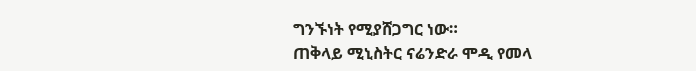ግንኙነት የሚያሸጋግር ነው።
ጠቅላይ ሚኒስትር ናሬንድራ ሞዲ የመላ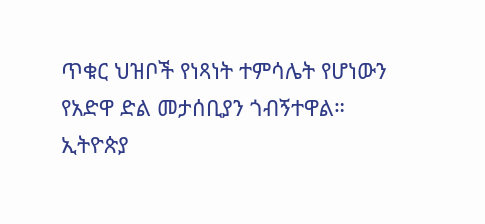ጥቁር ህዝቦች የነጻነት ተምሳሌት የሆነውን የአድዋ ድል መታሰቢያን ጎብኝተዋል።
ኢትዮጵያ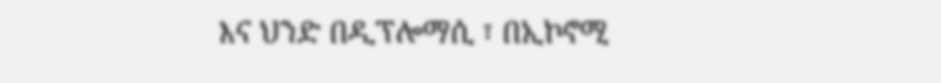እና ህንድ በዲፕሎማሲ ፣ በኢኮኖሚ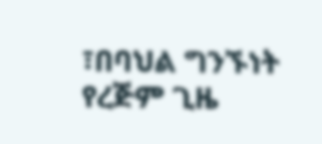፣በባህል ግንኙነት የረጅም ጊዜ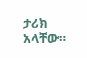ታሪክ አላቸው።